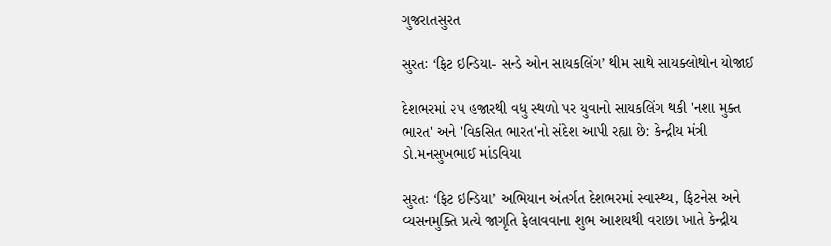ગુજરાતસુરત

સુરતઃ ‘ફિટ ઇન્ડિયા- સન્ડે ઓન સાયકલિંગ’ થીમ સાથે સાયક્લોથોન યોજાઈ

દેશભરમાં ૨૫ હજારથી વધુ સ્થળો પર યુવાનો સાયકલિંગ થકી 'નશા મુક્ત ભારત' અને 'વિકસિત ભારત'નો સંદેશ આપી રહ્યા છે: કેન્દ્રીય મંત્રી ડો.મનસુખભાઈ માંડવિયા

સુરતઃ ‘ફિટ ઇન્ડિયા’ અભિયાન અંતર્ગત દેશભરમાં સ્વાસ્થ્ય, ફિટનેસ અને વ્યસનમુક્તિ પ્રત્યે જાગૃતિ ફેલાવવાના શુભ આશયથી વરાછા ખાતે કેન્દ્રીય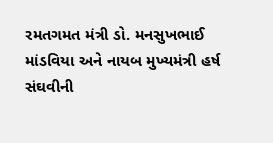રમતગમત મંત્રી ડો. મનસુખભાઈ માંડવિયા અને નાયબ મુખ્યમંત્રી હર્ષ સંઘવીની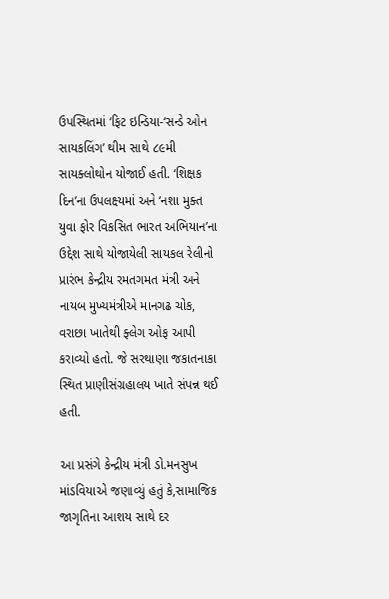ઉપસ્થિતમાં ‘ફિટ ઇન્ડિયા-‘સન્ડે ઓન સાયકલિંગ’ થીમ સાથે ૮૯મી સાયક્લોથોન યોજાઈ હતી. ‘શિક્ષક દિન’ના ઉપલક્ષ્યમાં અને ‘નશા મુક્ત યુવા ફોર વિકસિત ભારત અભિયાન’ના ઉદ્દેશ સાથે યોજાયેલી સાયકલ રેલીનો પ્રારંભ કેન્દ્રીય રમતગમત મંત્રી અને નાયબ મુખ્યમંત્રીએ માનગઢ ચોક, વરાછા ખાતેથી ફ્લેગ ઓફ આપી કરાવ્યો હતો. જે સરથાણા જકાતનાકા સ્થિત પ્રાણીસંગ્રહાલય ખાતે સંપન્ન થઈ હતી.

આ પ્રસંગે કેન્દ્રીય મંત્રી ડો.મનસુખ માંડવિયાએ જણાવ્યું હતું કે,સામાજિક જાગૃતિના આશય સાથે દર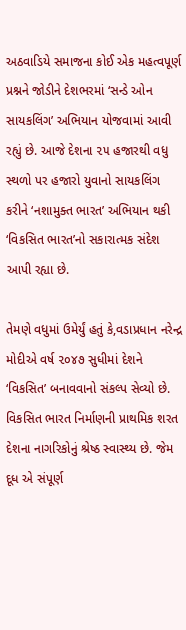અઠવાડિયે સમાજના કોઈ એક મહત્વપૂર્ણ પ્રશ્નને જોડીને દેશભરમાં ‘સન્ડે ઓન સાયકલિંગ’ અભિયાન યોજવામાં આવી રહ્યું છે. આજે દેશના ૨૫ હજારથી વધુ સ્થળો પર હજારો યુવાનો સાયકલિંગ કરીને ‘નશામુક્ત ભારત’ અભિયાન થકી ‘વિકસિત ભારત’નો સકારાત્મક સંદેશ આપી રહ્યા છે.

તેમણે વધુમાં ઉમેર્યું હતું કે,વડાપ્રધાન નરેન્દ્ર મોદીએ વર્ષ ૨૦૪૭ સુધીમાં દેશને ‘વિકસિત’ બનાવવાનો સંકલ્પ સેવ્યો છે. વિકસિત ભારત નિર્માણની પ્રાથમિક શરત દેશના નાગરિકોનું શ્રેષ્ઠ સ્વાસ્થ્ય છે. જેમ દૂધ એ સંપૂર્ણ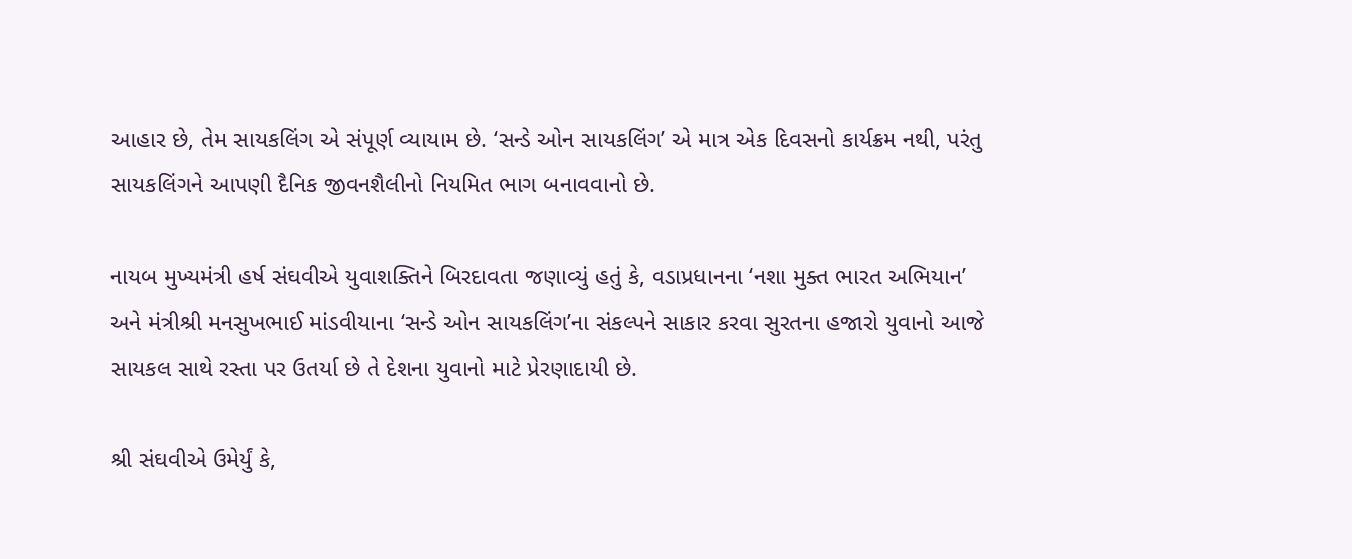આહાર છે, તેમ સાયકલિંગ એ સંપૂર્ણ વ્યાયામ છે. ‘સન્ડે ઓન સાયકલિંગ’ એ માત્ર એક દિવસનો કાર્યક્રમ નથી, પરંતુ સાયકલિંગને આપણી દૈનિક જીવનશૈલીનો નિયમિત ભાગ બનાવવાનો છે.

નાયબ મુખ્યમંત્રી હર્ષ સંઘવીએ યુવાશક્તિને બિરદાવતા જણાવ્યું હતું કે, વડાપ્રધાનના ‘નશા મુક્ત ભારત અભિયાન’ અને મંત્રીશ્રી મનસુખભાઈ માંડવીયાના ‘સન્ડે ઓન સાયકલિંગ’ના સંકલ્પને સાકાર કરવા સુરતના હજારો યુવાનો આજે સાયકલ સાથે રસ્તા પર ઉતર્યા છે તે દેશના યુવાનો માટે પ્રેરણાદાયી છે.

શ્રી સંઘવીએ ઉમેર્યું કે,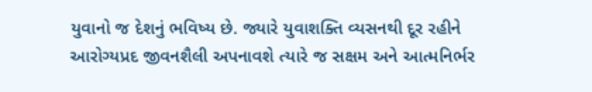યુવાનો જ દેશનું ભવિષ્ય છે. જ્યારે યુવાશક્તિ વ્યસનથી દૂર રહીને આરોગ્યપ્રદ જીવનશૈલી અપનાવશે ત્યારે જ સક્ષમ અને આત્મનિર્ભર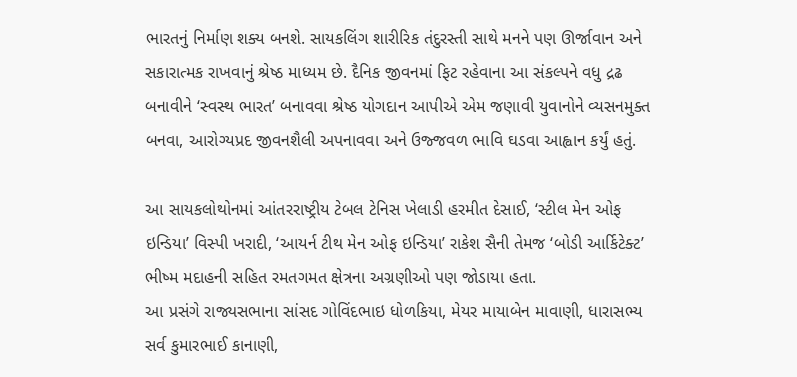ભારતનું નિર્માણ શક્ય બનશે. સાયકલિંગ શારીરિક તંદુરસ્તી સાથે મનને પણ ઊર્જાવાન અને સકારાત્મક રાખવાનું શ્રેષ્ઠ માધ્યમ છે. દૈનિક જીવનમાં ફિટ રહેવાના આ સંકલ્પને વધુ દ્રઢ બનાવીને ‘સ્વસ્થ ભારત’ બનાવવા શ્રેષ્ઠ યોગદાન આપીએ એમ જણાવી યુવાનોને વ્યસનમુક્ત બનવા, આરોગ્યપ્રદ જીવનશૈલી અપનાવવા અને ઉજ્જવળ ભાવિ ઘડવા આહ્વાન કર્યું હતું.

આ સાયકલોથોનમાં આંતરરાષ્ટ્રીય ટેબલ ટેનિસ ખેલાડી હરમીત દેસાઈ, ‘સ્ટીલ મેન ઓફ ઇન્ડિયા’ વિસ્પી ખરાદી, ‘આયર્ન ટીથ મેન ઓફ ઇન્ડિયા’ રાકેશ સૈની તેમજ ‘બોડી આર્કિટેક્ટ’ ભીષ્મ મદાહની સહિત રમતગમત ક્ષેત્રના અગ્રણીઓ પણ જોડાયા હતા.
આ પ્રસંગે રાજ્યસભાના સાંસદ ગોવિંદભાઇ ધોળકિયા, મેયર માયાબેન માવાણી, ધારાસભ્ય સર્વ કુમારભાઈ કાનાણી,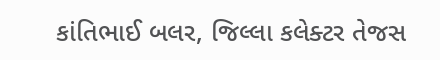કાંતિભાઈ બલર, જિલ્લા કલેક્ટર તેજસ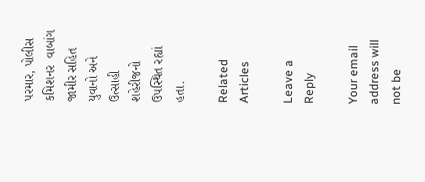પરમાર, પોલીસ કમિશનર  વાબાંગ જામીર સહિત યુવાનો અને ઉત્સાહી શહેરીજનો ઉપસ્થિત રહ્યાં હતા.

Related Articles

Leave a Reply

Your email address will not be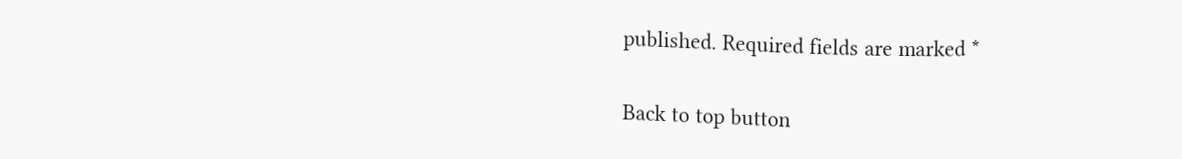published. Required fields are marked *

Back to top button